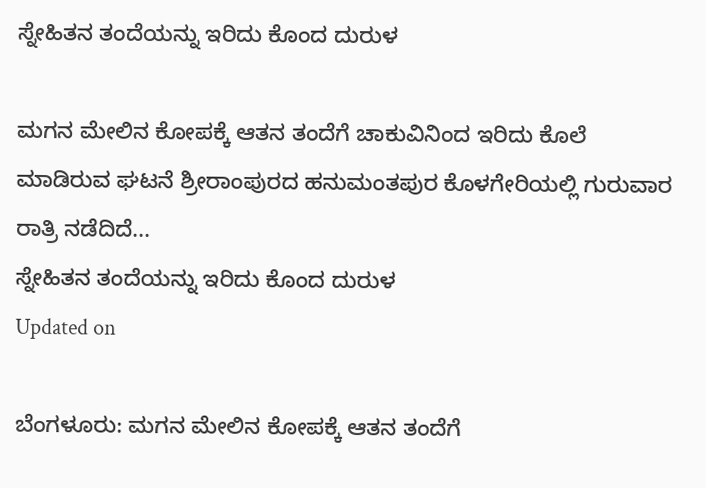ಸ್ನೇಹಿತನ ತಂದೆಯನ್ನು ಇರಿದು ಕೊಂದ ದುರುಳ

ಮಗನ ಮೇಲಿನ ಕೋಪಕ್ಕೆ ಆತನ ತಂದೆಗೆ ಚಾಕುವಿನಿಂದ ಇರಿದು ಕೊಲೆ ಮಾಡಿರುವ ಘಟನೆ ಶ್ರೀರಾಂಪುರದ ಹನುಮಂತಪುರ ಕೊಳಗೇರಿಯಲ್ಲಿ ಗುರುವಾರ ರಾತ್ರಿ ನಡೆದಿದೆ...
ಸ್ನೇಹಿತನ ತಂದೆಯನ್ನು ಇರಿದು ಕೊಂದ ದುರುಳ
Updated on

ಬೆಂಗಳೂರು: ಮಗನ ಮೇಲಿನ ಕೋಪಕ್ಕೆ ಆತನ ತಂದೆಗೆ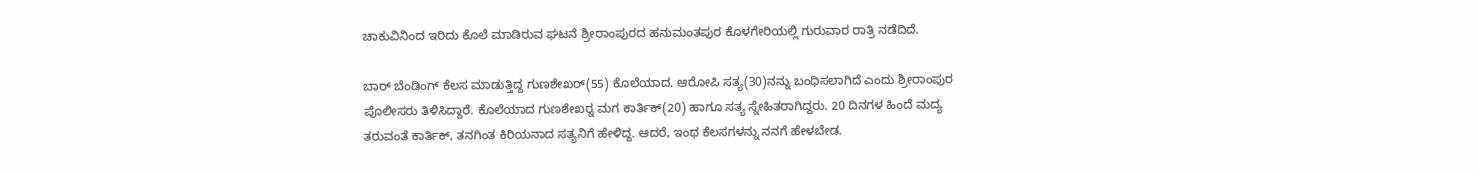ಚಾಕುವಿನಿಂದ ಇರಿದು ಕೊಲೆ ಮಾಡಿರುವ ಘಟನೆ ಶ್ರೀರಾಂಪುರದ ಹನುಮಂತಪುರ ಕೊಳಗೇರಿಯಲ್ಲಿ ಗುರುವಾರ ರಾತ್ರಿ ನಡೆದಿದೆ.

ಬಾರ್ ಬೆಂಡಿಂಗ್ ಕೆಲಸ ಮಾಡುತ್ತಿದ್ದ ಗುಣಶೇಖರ್(55) ಕೊಲೆಯಾದ. ಆರೋಪಿ ಸತ್ಯ(30)ನನ್ನು ಬಂಧಿಸಲಾಗಿದೆ ಎಂದು ಶ್ರೀರಾಂಪುರ ಪೊಲೀಸರು ತಿಳಿಸಿದ್ದಾರೆ. ಕೊಲೆಯಾದ ಗುಣಶೇಖರ್‍ನ ಮಗ ಕಾರ್ತಿಕ್(20) ಹಾಗೂ ಸತ್ಯ ಸ್ನೇಹಿತರಾಗಿದ್ದರು. 20 ದಿನಗಳ ಹಿಂದೆ ಮದ್ಯ ತರುವಂತೆ ಕಾರ್ತಿಕ್, ತನಗಿಂತ ಕಿರಿಯನಾದ ಸತ್ಯನಿಗೆ ಹೇಳಿದ್ದ. ಆದರೆ, ಇಂಥ ಕೆಲಸಗಳನ್ನು ನನಗೆ ಹೇಳಬೇಡ.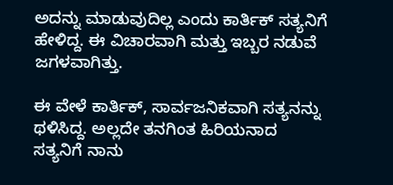ಅದನ್ನು ಮಾಡುವುದಿಲ್ಲ ಎಂದು ಕಾರ್ತಿಕ್ ಸತ್ಯನಿಗೆ ಹೇಳಿದ್ದ. ಈ ವಿಚಾರವಾಗಿ ಮತ್ತು ಇಬ್ಬರ ನಡುವೆ ಜಗಳವಾಗಿತ್ತು.

ಈ ವೇಳೆ ಕಾರ್ತಿಕ್, ಸಾರ್ವಜನಿಕವಾಗಿ ಸತ್ಯನನ್ನು ಥಳಿಸಿದ್ದ. ಅಲ್ಲದೇ ತನಗಿಂತ ಹಿರಿಯನಾದ ಸತ್ಯನಿಗೆ ನಾನು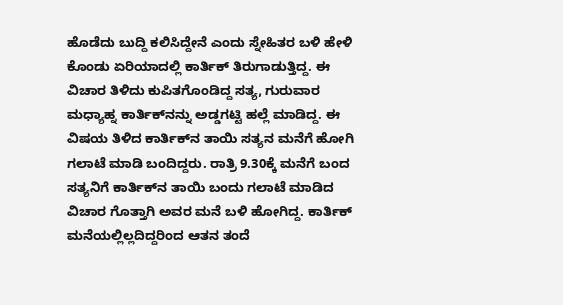ಹೊಡೆದು ಬುದ್ದಿ ಕಲಿಸಿದ್ದೇನೆ ಎಂದು ಸ್ನೇಹಿತರ ಬಳಿ ಹೇಳಿ ಕೊಂಡು ಏರಿಯಾದಲ್ಲಿ ಕಾರ್ತಿಕ್ ತಿರುಗಾಡುತ್ತಿದ್ದ. ಈ ವಿಚಾರ ತಿಳಿದು ಕುಪಿತಗೊಂಡಿದ್ದ ಸತ್ಯ, ಗುರುವಾರ ಮಧ್ಯಾಹ್ನ ಕಾರ್ತಿಕ್‍ನನ್ನು ಅಡ್ಡಗಟ್ಟಿ ಹಲ್ಲೆ ಮಾಡಿದ್ದ. ಈ ವಿಷಯ ತಿಳಿದ ಕಾರ್ತಿಕ್‍ನ ತಾಯಿ ಸತ್ಯನ ಮನೆಗೆ ಹೋಗಿ ಗಲಾಟೆ ಮಾಡಿ ಬಂದಿದ್ದರು. ರಾತ್ರಿ 9.30ಕ್ಕೆ ಮನೆಗೆ ಬಂದ ಸತ್ಯನಿಗೆ ಕಾರ್ತಿಕ್‍ನ ತಾಯಿ ಬಂದು ಗಲಾಟೆ ಮಾಡಿದ ವಿಚಾರ ಗೊತ್ತಾಗಿ ಅವರ ಮನೆ ಬಳಿ ಹೋಗಿದ್ದ. ಕಾರ್ತಿಕ್ ಮನೆಯಲ್ಲಿಲ್ಲದಿದ್ದರಿಂದ ಆತನ ತಂದೆ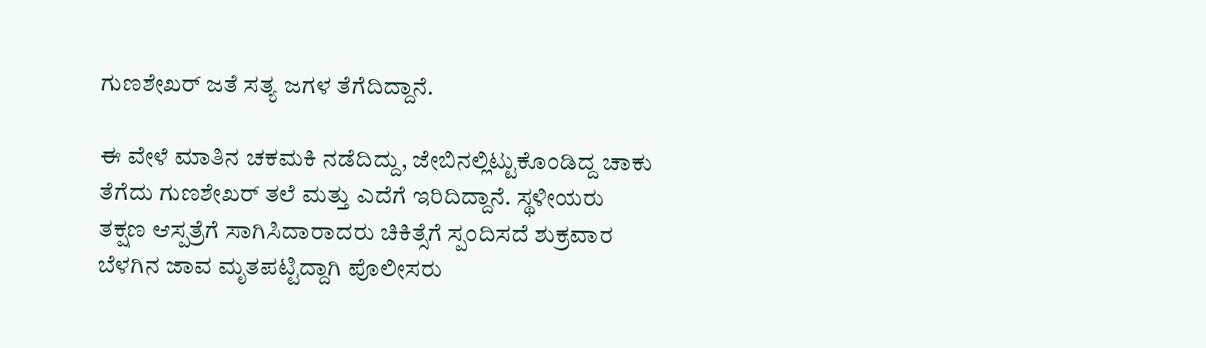ಗುಣಶೇಖರ್ ಜತೆ ಸತ್ಯ ಜಗಳ ತೆಗೆದಿದ್ದಾನೆ.

ಈ ವೇಳೆ ಮಾತಿನ ಚಕಮಕಿ ನಡೆದಿದ್ದು, ಜೇಬಿನಲ್ಲಿಟ್ಟುಕೊಂಡಿದ್ದ ಚಾಕು ತೆಗೆದು ಗುಣಶೇಖರ್ ತಲೆ ಮತ್ತು ಎದೆಗೆ ಇರಿದಿದ್ದಾನೆ. ಸ್ಥಳೀಯರು ತಕ್ಷಣ ಆಸ್ಪತ್ರೆಗೆ ಸಾಗಿಸಿದಾರಾದರು ಚಿಕಿತ್ಸೆಗೆ ಸ್ಪಂದಿಸದೆ ಶುಕ್ರವಾರ ಬೆಳಗಿನ ಜಾವ ಮೃತಪಟ್ಟಿದ್ದಾಗಿ ಪೊಲೀಸರು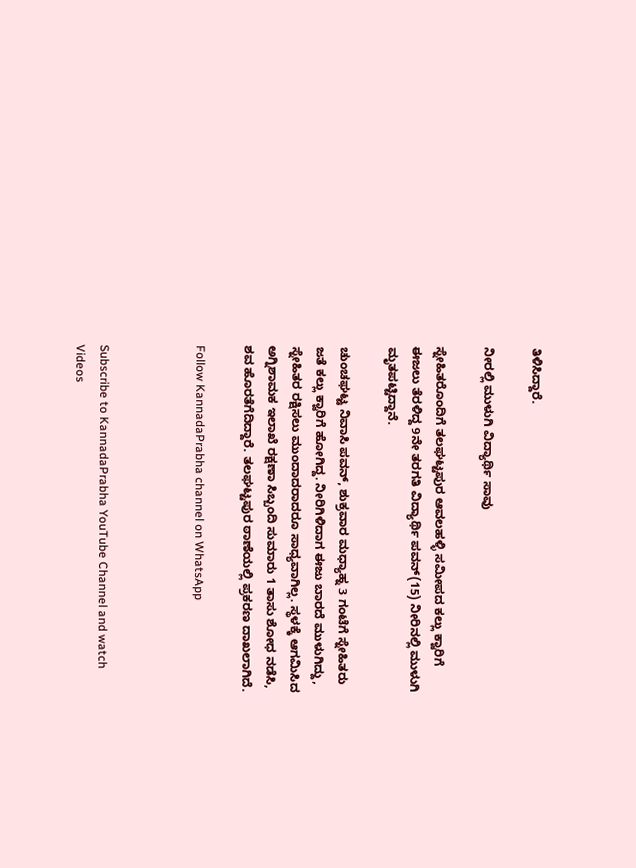ತಿಳಿಸಿದ್ದಾರೆ.

ನೀರಲ್ಲಿ ಮುಳುಗಿ ವಿದ್ಯಾರ್ಥಿ ಸಾವು

ಸ್ನೇಹಿತರೊಂದಿಗೆ ತಲಘಟ್ಟಪುರ ಆವಲಹಳ್ಳಿ ಸಮೀಪದ ಕಲ್ಲು ಕ್ವಾರಿಗೆ ಈಜಲು ತೆರಳಿದ್ದ 9ನೇ ತರಗತಿ ವಿದ್ಯಾರ್ಥಿ ಪವನ್(15) ನೀರಿನಲ್ಲಿ ಮುಳುಗಿ ಮೃತಪಟ್ಟಿದ್ದಾನೆ.

ಚುಂಚಘಟ್ಟ ನಿವಾಸಿ ಪವನ್, ಶುಕ್ರವಾರ ಮಧ್ಯಾಹ್ನ 3 ಗಂಟೆಗೆ ಸ್ನೇಹಿತರು ಜತೆ ಕಲ್ಲು ಕ್ವಾರಿಗೆ ಹೋಗಿದ್ದ. ನೀರಿಗಿಳಿದಾಗ ಈಜು ಬಾರದೆ ಮುಳುಗಿದ್ದು, ಸ್ನೇಹಿತರ ರಕ್ಷಿಸಲು ಮುಂದಾದರಾದರೂ ಸಾಧ್ಯವಾಗಿಲ್ಲ. ಸ್ಥಳಕ್ಕೆ ಆಗಮಿಸಿದ ಅಗ್ನಿಶಾಮಕ ಇಲಾಖೆ ರಕ್ಷಣಾ ಸಿಬ್ಬಂದಿ ಸುಮಾರು 1 ತಾಸು ಶೋಧ ನಡೆಸಿ, ಶವ ಹೊರತೆಗೆದಿದ್ದಾರೆ. ತಲಘಟ್ಟಪುರ ಠಾಣೆಯಲ್ಲಿ ಪ್ರಕರಣ ದಾಖಲಾಗಿದೆ.

Follow KannadaPrabha channel on WhatsApp



Subscribe to KannadaPrabha YouTube Channel and watch Videos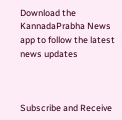Download the KannadaPrabha News app to follow the latest news updates



Subscribe and Receive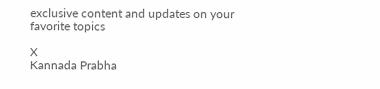exclusive content and updates on your favorite topics

X
Kannada Prabha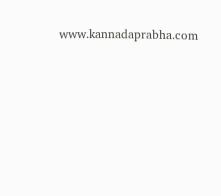www.kannadaprabha.com